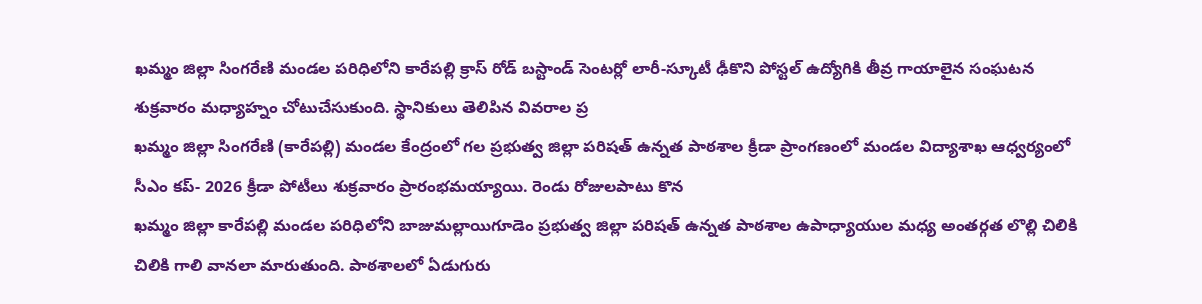ఖమ్మం జిల్లా సింగరేణి మండల పరిధిలోని కారేపల్లి క్రాస్ రోడ్ బస్టాండ్ సెంటర్లో లారీ-స్కూటీ ఢీకొని పోస్టల్ ఉద్యోగికి తీవ్ర గాయాలైన సంఘటన శుక్రవారం మధ్యాహ్నం చోటుచేసుకుంది. స్థానికులు తెలిపిన వివరాల ప్ర
ఖమ్మం జిల్లా సింగరేణి (కారేపల్లి) మండల కేంద్రంలో గల ప్రభుత్వ జిల్లా పరిషత్ ఉన్నత పాఠశాల క్రీడా ప్రాంగణంలో మండల విద్యాశాఖ ఆధ్వర్యంలో సీఎం కప్- 2026 క్రీడా పోటీలు శుక్రవారం ప్రారంభమయ్యాయి. రెండు రోజులపాటు కొన
ఖమ్మం జిల్లా కారేపల్లి మండల పరిధిలోని బాజుమల్లాయిగూడెం ప్రభుత్వ జిల్లా పరిషత్ ఉన్నత పాఠశాల ఉపాధ్యాయుల మధ్య అంతర్గత లొల్లి చిలికి చిలికి గాలి వానలా మారుతుంది. పాఠశాలలో ఏడుగురు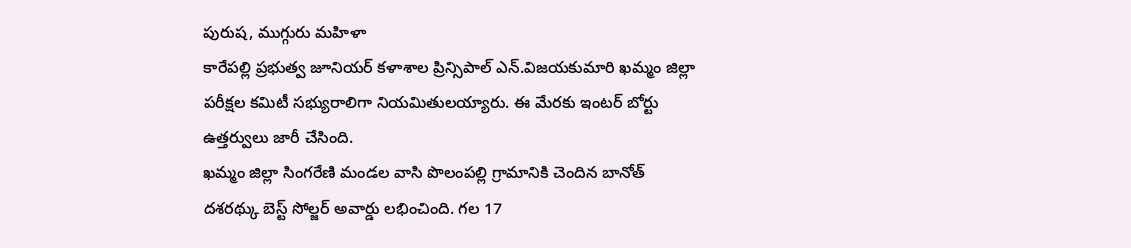పురుష, ముగ్గురు మహిళా
కారేపల్లి ప్రభుత్వ జూనియర్ కళాశాల ప్రిన్సిపాల్ ఎన్.విజయకుమారి ఖమ్మం జిల్లా పరీక్షల కమిటీ సభ్యురాలిగా నియమితులయ్యారు. ఈ మేరకు ఇంటర్ బోర్టు ఉత్తర్వులు జారీ చేసింది.
ఖమ్మం జిల్లా సింగరేణి మండల వాసి పొలంపల్లి గ్రామానికి చెందిన బానోత్ దశరథ్కు బెస్ట్ సోల్జర్ అవార్డు లభించింది. గల 17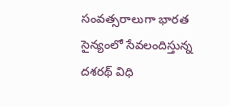సంవత్సరాలుగా భారత సైన్యంలో సేవలందిస్తున్న దశరథ్ విధి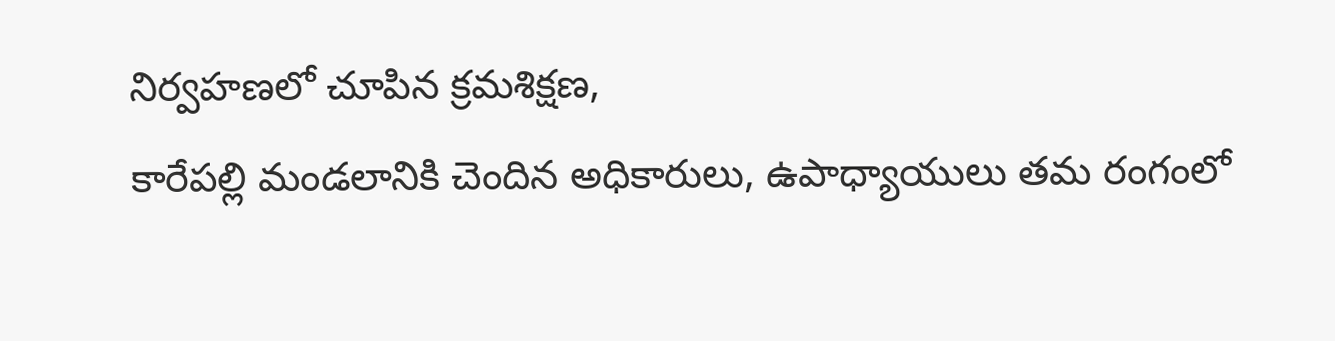నిర్వహణలో చూపిన క్రమశిక్షణ,
కారేపల్లి మండలానికి చెందిన అధికారులు, ఉపాధ్యాయులు తమ రంగంలో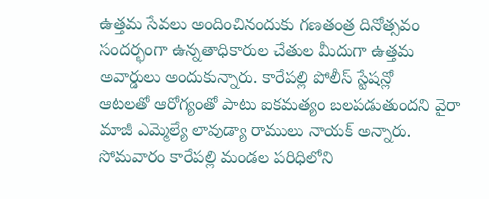ఉత్తమ సేవలు అందించినందుకు గణతంత్ర దినోత్సవం సందర్భంగా ఉన్నతాధికారుల చేతుల మీదుగా ఉత్తమ అవార్డులు అందుకున్నారు. కారేపల్లి పోలీస్ స్టేషన్లో
ఆటలతో ఆరోగ్యంతో పాటు ఐకమత్యం బలపడుతుందని వైరా మాజీ ఎమ్మెల్యే లావుడ్యా రాములు నాయక్ అన్నారు. సోమవారం కారేపల్లి మండల పరిధిలోని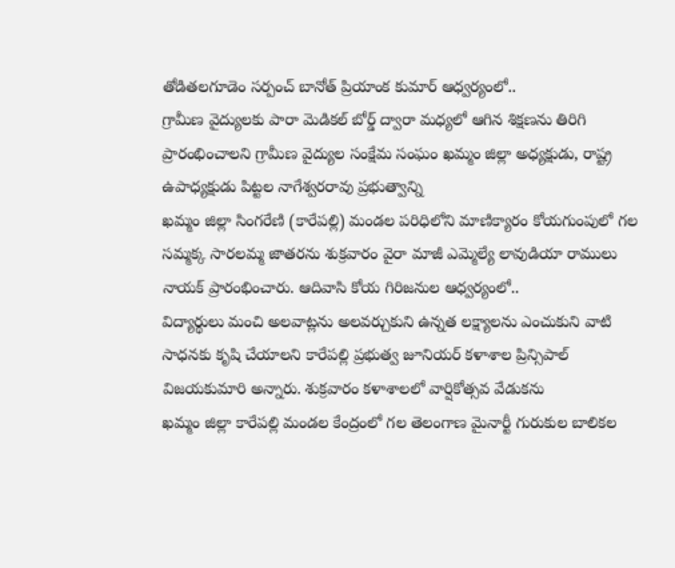తోడితలగూడెం సర్పంచ్ బానోత్ ప్రియాంక కుమార్ ఆధ్వర్యంలో..
గ్రామీణ వైద్యులకు పారా మెడికల్ బోర్డ్ ద్వారా మధ్యలో ఆగిన శిక్షణను తిరిగి ప్రారంభించాలని గ్రామీణ వైద్యుల సంక్షేమ సంఘం ఖమ్మం జిల్లా అధ్యక్షుడు, రాష్ట్ర ఉపాధ్యక్షుడు పిట్టల నాగేశ్వరరావు ప్రభుత్వాన్ని
ఖమ్మం జిల్లా సింగరేణి (కారేపల్లి) మండల పరిధిలోని మాణిక్యారం కోయగుంపులో గల సమ్మక్క సారలమ్మ జాతరను శుక్రవారం వైరా మాజీ ఎమ్మెల్యే లావుడియా రాములు నాయక్ ప్రారంభించారు. ఆదివాసి కోయ గిరిజనుల ఆధ్వర్యంలో..
విద్యార్థులు మంచి అలవాట్లను అలవర్చుకుని ఉన్నత లక్ష్యాలను ఎంచుకుని వాటి సాధనకు కృషి చేయాలని కారేపల్లి ప్రభుత్వ జూనియర్ కళాశాల ప్రిన్సిపాల్ విజయకుమారి అన్నారు. శుక్రవారం కళాశాలలో వార్షికోత్సవ వేడుకను
ఖమ్మం జిల్లా కారేపల్లి మండల కేంద్రంలో గల తెలంగాణ మైనార్టీ గురుకుల బాలికల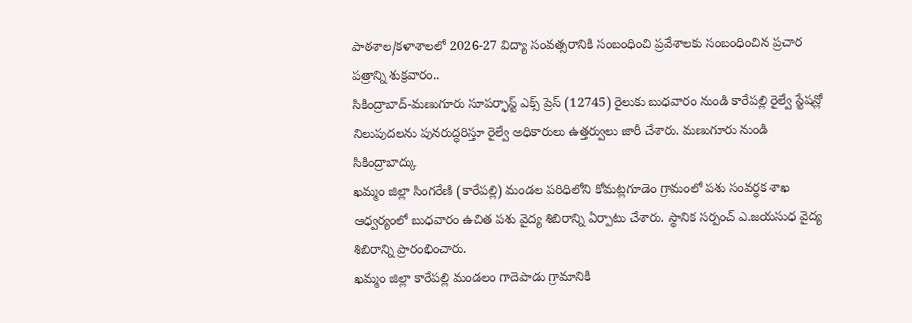పాఠశాల/కళాశాలలో 2026-27 విద్యా సంవత్సరానికి సంబంధించి ప్రవేశాలకు సంబంధించిన ప్రచార పత్రాన్ని శుక్రవారం..
సికింద్రాబాద్-మణుగూరు సూపర్ఫాస్ట్ ఎక్స్ ప్రెస్ (12745) రైలుకు బుధవారం నుండి కారేపల్లి రైల్వే స్టేషన్లో నిలుపుదలను పునరుద్ధరిస్తూ రైల్వే అధికారులు ఉత్తర్వులు జారీ చేశారు. మణుగూరు నుండి సికింద్రాబాద్కు
ఖమ్మం జిల్లా సింగరేణి (కారేపల్లి) మండల పరిధిలోని కోమట్లగూడెం గ్రామంలో పశు సంవర్ధక శాఖ ఆధ్వర్యంలో బుధవారం ఉచిత పశు వైద్య శిబిరాన్ని ఏర్పాటు చేశారు. స్థానిక సర్పంచ్ ఎ.జయసుధ వైద్య శిబిరాన్ని ప్రారంభించారు.
ఖమ్మం జిల్లా కారేపల్లి మండలం గాదెపాడు గ్రామానికి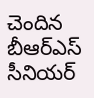చెందిన బీఆర్ఎస్ సీనియర్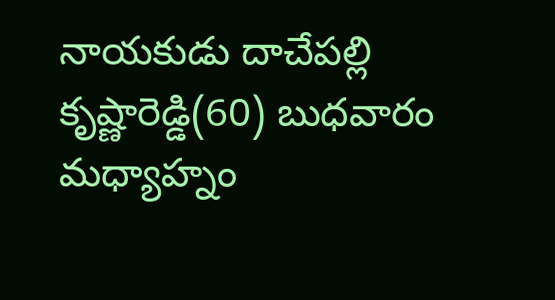నాయకుడు దాచేపల్లి కృష్ణారెడ్డి(60) బుధవారం మధ్యాహ్నం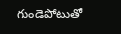గుండెపోటుతో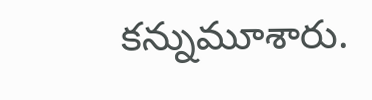కన్నుమూశారు.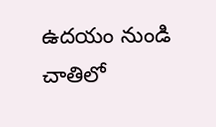ఉదయం నుండి చాతిలో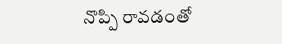నొప్పి రావడంతో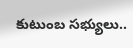కుటుంబ సభ్యులు..